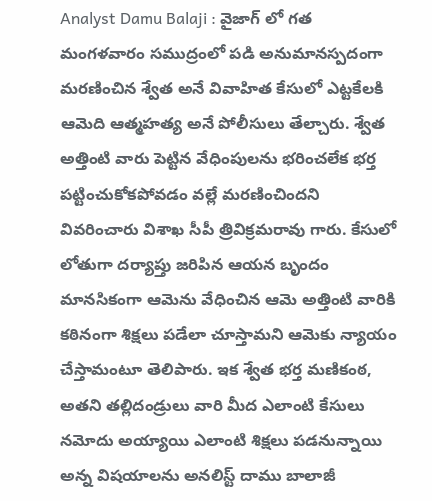Analyst Damu Balaji : వైజాగ్ లో గత మంగళవారం సముద్రంలో పడి అనుమానస్పదంగా మరణించిన శ్వేత అనే వివాహిత కేసులో ఎట్టకేలకి ఆమెది ఆత్మహత్య అనే పోలీసులు తేల్చారు. శ్వేత అత్తింటి వారు పెట్టిన వేధింపులను భరించలేక భర్త పట్టించుకోకపోవడం వల్లే మరణించిందని వివరించారు విశాఖ సీపీ త్రివిక్రమరావు గారు. కేసులో లోతుగా దర్యాప్తు జరిపిన ఆయన బృందం మానసికంగా ఆమెను వేధించిన ఆమె అత్తింటి వారికి కఠినంగా శిక్షలు పడేలా చూస్తామని ఆమెకు న్యాయం చేస్తామంటూ తెలిపారు. ఇక శ్వేత భర్త మణికంఠ, అతని తల్లిదండ్రులు వారి మీద ఎలాంటి కేసులు నమోదు అయ్యాయి ఎలాంటి శిక్షలు పడనున్నాయి అన్న విషయాలను అనలిస్ట్ దాము బాలాజీ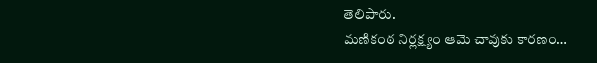తెలిపారు.
మణికంఠ నిర్లక్ష్యం ఆమె చావుకు కారణం…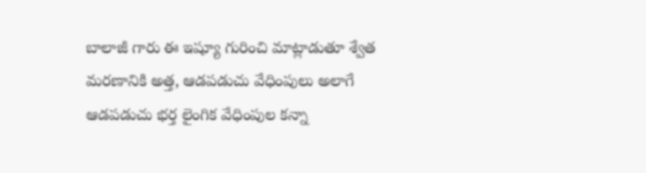బాలాజీ గారు ఈ ఇష్యూ గురించి మాట్లాడుతూ శ్వేత మరణానికి అత్త, ఆడపడుచు వేధింపులు అలాగే ఆడపడుచు భర్త లైంగిక వేధింపుల కన్నా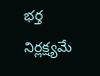భర్త నిర్లక్ష్యమే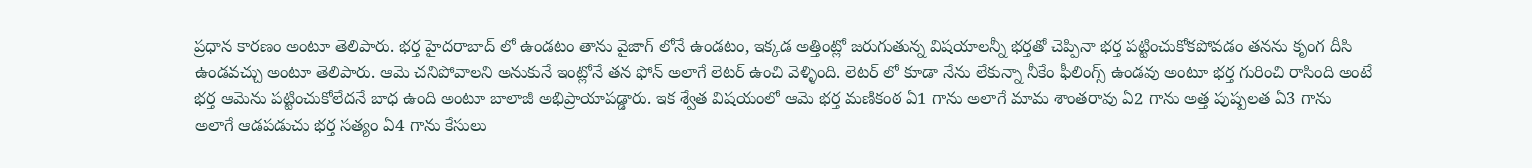ప్రధాన కారణం అంటూ తెలిపారు. భర్త హైదరాబాద్ లో ఉండటం తాను వైజాగ్ లోనే ఉండటం, ఇక్కడ అత్తింట్లో జరుగుతున్న విషయాలన్నీ భర్తతో చెప్పినా భర్త పట్టించుకోకపోవడం తనను కృంగ దీసి ఉండవచ్చు అంటూ తెలిపారు. ఆమె చనిపోవాలని అనుకునే ఇంట్లోనే తన ఫోన్ అలాగే లెటర్ ఉంచి వెళ్ళింది. లెటర్ లో కూడా నేను లేకున్నా నీకేం ఫీలింగ్స్ ఉండవు అంటూ భర్త గురించి రాసింది అంటే భర్త ఆమెను పట్టించుకోలేదనే బాధ ఉంది అంటూ బాలాజీ అభిప్రాయాపడ్డారు. ఇక శ్వేత విషయంలో ఆమె భర్త మణికంఠ ఏ1 గాను అలాగే మామ శాంతరావు ఏ2 గాను అత్త పుష్పలత ఏ3 గాను అలాగే ఆడపడుచు భర్త సత్యం ఏ4 గాను కేసులు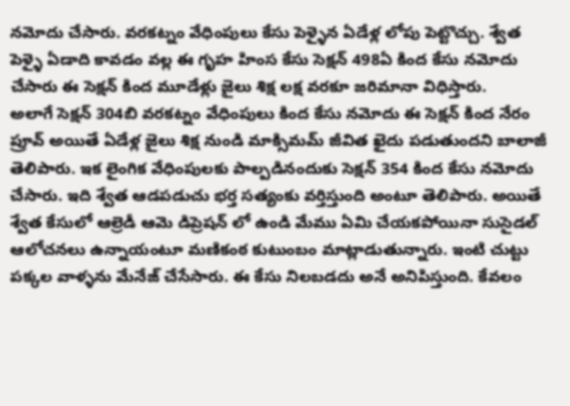నమోదు చేసారు. వరకట్నం వేధింపులు కేసు పెళ్ళైన ఏడేళ్ల లోపు పెట్టొచ్చు. శ్వేత పెళ్ళై ఏడాది కావడం వల్ల ఈ గృహ హింస కేసు సెక్షన్ 498ఏ కింద కేసు నమోదు చేసారు ఈ సెక్షన్ కింద మూడేళ్లు జైలు శిక్ష లక్ష వరకూ జరిమానా విధిస్తారు.
అలాగే సెక్షన్ 304బి వరకట్నం వేధింపులు కింద కేసు నమోదు ఈ సెక్షన్ కింద నేరం ప్రూవ్ అయితే ఏడేళ్ల జైలు శిక్ష నుండి మాక్సిమమ్ జీవిత ఖైదు పడుతుందని బాలాజీ తెలిపారు. ఇక లైంగిక వేధింపులకు పాల్పడినందుకు సెక్షన్ 354 కింద కేసు నమోదు చేసారు. ఇది శ్వేత ఆడపడుచు భర్త సత్యంకు వర్తిస్తుంది అంటూ తెలిపారు. అయితే శ్వేత కేసులో ఆల్రెడీ ఆమె డిప్రెషన్ లో ఉండి మేము ఏమి చేయకపోయినా సుసైడల్ ఆలోచనలు ఉన్నాయంటూ మణికంఠ కుటుంబం మాట్లాడుతున్నారు. ఇంటి చుట్టు పక్కల వాళ్ళను మేనేజ్ చేసేసారు. ఈ కేసు నిలబడదు అనే అనిపిస్తుంది. కేవలం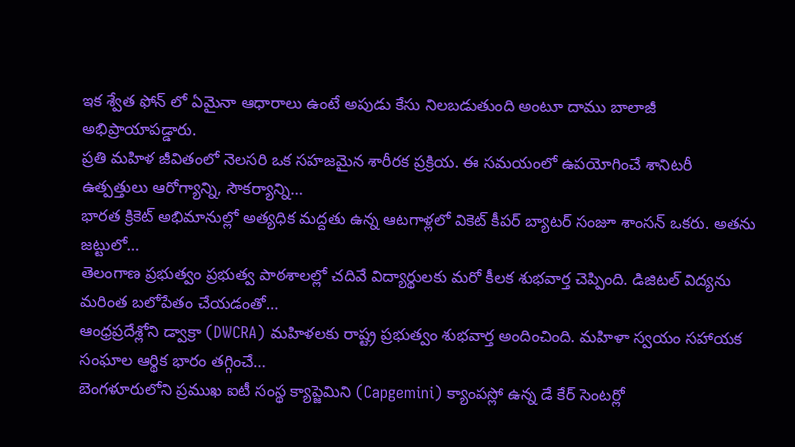ఇక శ్వేత ఫోన్ లో ఏమైనా ఆధారాలు ఉంటే అపుడు కేసు నిలబడుతుంది అంటూ దాము బాలాజీ అభిప్రాయాపడ్డారు.
ప్రతి మహిళ జీవితంలో నెలసరి ఒక సహజమైన శారీరక ప్రక్రియ. ఈ సమయంలో ఉపయోగించే శానిటరీ ఉత్పత్తులు ఆరోగ్యాన్ని, సౌకర్యాన్ని…
భారత క్రికెట్ అభిమానుల్లో అత్యధిక మద్దతు ఉన్న ఆటగాళ్లలో వికెట్ కీపర్ బ్యాటర్ సంజూ శాంసన్ ఒకరు. అతను జట్టులో…
తెలంగాణ ప్రభుత్వం ప్రభుత్వ పాఠశాలల్లో చదివే విద్యార్థులకు మరో కీలక శుభవార్త చెప్పింది. డిజిటల్ విద్యను మరింత బలోపేతం చేయడంతో…
ఆంధ్రప్రదేశ్లోని డ్వాక్రా (DWCRA) మహిళలకు రాష్ట్ర ప్రభుత్వం శుభవార్త అందించింది. మహిళా స్వయం సహాయక సంఘాల ఆర్థిక భారం తగ్గించే…
బెంగళూరులోని ప్రముఖ ఐటీ సంస్థ క్యాప్జెమిని (Capgemini) క్యాంపస్లో ఉన్న డే కేర్ సెంటర్లో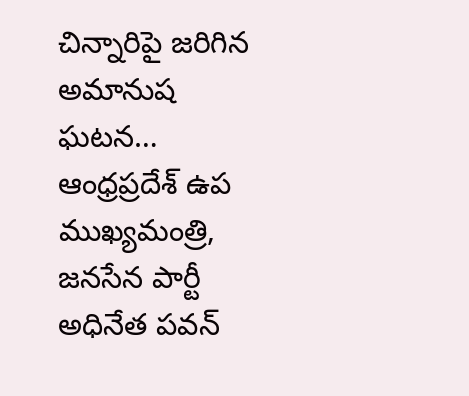చిన్నారిపై జరిగిన అమానుష ఘటన…
ఆంధ్రప్రదేశ్ ఉప ముఖ్యమంత్రి, జనసేన పార్టీ అధినేత పవన్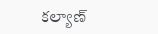కల్యాణ్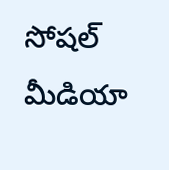సోషల్ మీడియా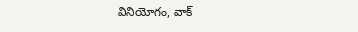వినియోగం, వాక్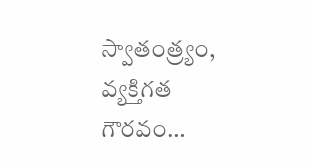స్వాతంత్ర్యం, వ్యక్తిగత గౌరవం…